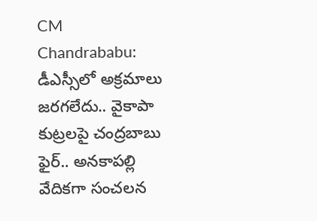CM Chandrababu: డీఎస్సీలో అక్రమాలు జరగలేదు.. వైకాపా కుట్రలపై చంద్రబాబు ఫైర్.. అనకాపల్లి వేదికగా సంచలన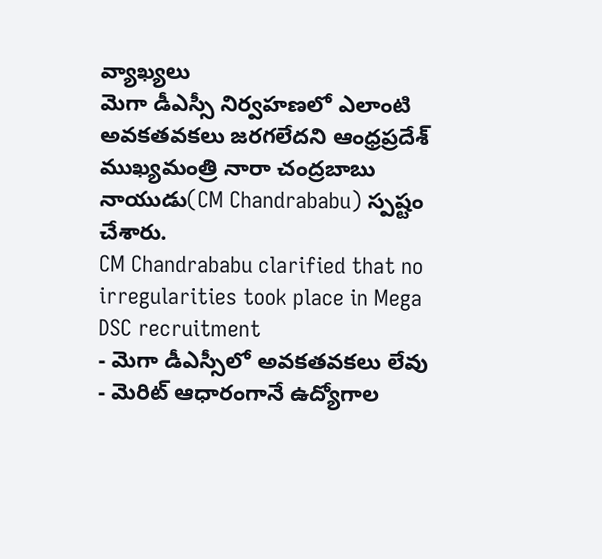వ్యాఖ్యలు
మెగా డీఎస్సీ నిర్వహణలో ఎలాంటి అవకతవకలు జరగలేదని ఆంధ్రప్రదేశ్ ముఖ్యమంత్రి నారా చంద్రబాబు నాయుడు(CM Chandrababu) స్పష్టం చేశారు.
CM Chandrababu clarified that no irregularities took place in Mega DSC recruitment
- మెగా డీఎస్సీలో అవకతవకలు లేవు
- మెరిట్ ఆధారంగానే ఉద్యోగాల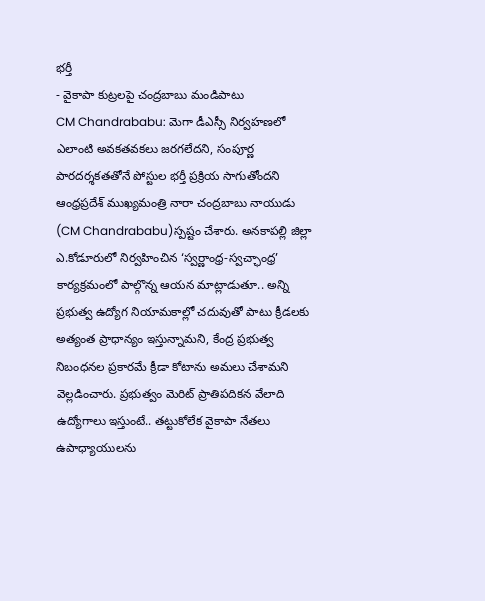భర్తీ
- వైకాపా కుట్రలపై చంద్రబాబు మండిపాటు
CM Chandrababu: మెగా డీఎస్సీ నిర్వహణలో ఎలాంటి అవకతవకలు జరగలేదని, సంపూర్ణ పారదర్శకతతోనే పోస్టుల భర్తీ ప్రక్రియ సాగుతోందని ఆంధ్రప్రదేశ్ ముఖ్యమంత్రి నారా చంద్రబాబు నాయుడు (CM Chandrababu)స్పష్టం చేశారు. అనకాపల్లి జిల్లా ఎ.కోడూరులో నిర్వహించిన ‘స్వర్ణాంధ్ర-స్వచ్ఛాంధ్ర’ కార్యక్రమంలో పాల్గొన్న ఆయన మాట్లాడుతూ.. అన్ని ప్రభుత్వ ఉద్యోగ నియామకాల్లో చదువుతో పాటు క్రీడలకు అత్యంత ప్రాధాన్యం ఇస్తున్నామని, కేంద్ర ప్రభుత్వ నిబంధనల ప్రకారమే క్రీడా కోటాను అమలు చేశామని వెల్లడించారు. ప్రభుత్వం మెరిట్ ప్రాతిపదికన వేలాది ఉద్యోగాలు ఇస్తుంటే.. తట్టుకోలేక వైకాపా నేతలు ఉపాధ్యాయులను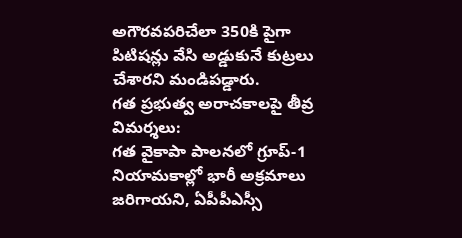అగౌరవపరిచేలా 350కి పైగా పిటిషన్లు వేసి అడ్డుకునే కుట్రలు చేశారని మండిపడ్డారు.
గత ప్రభుత్వ అరాచకాలపై తీవ్ర విమర్శలు:
గత వైకాపా పాలనలో గ్రూప్-1 నియామకాల్లో భారీ అక్రమాలు జరిగాయని, ఏపీపీఎస్సీ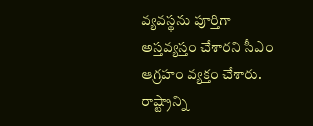వ్యవస్థను పూర్తిగా అస్తవ్యస్తం చేశారని సీఎం ఆగ్రహం వ్యక్తం చేశారు. రాష్ట్రాన్ని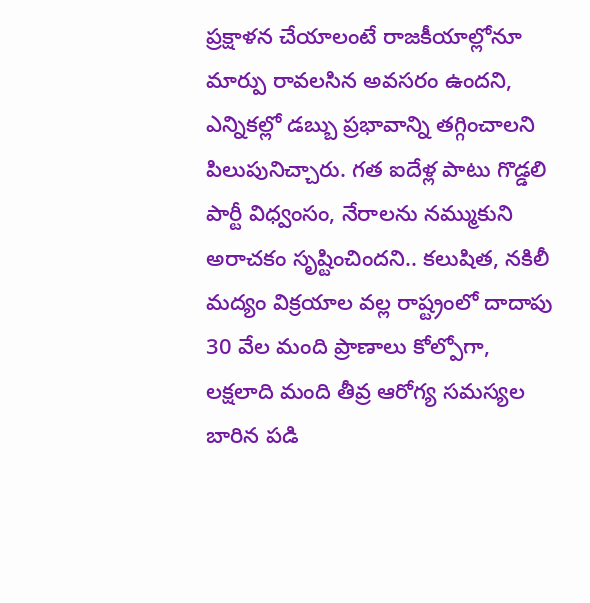ప్రక్షాళన చేయాలంటే రాజకీయాల్లోనూ మార్పు రావలసిన అవసరం ఉందని, ఎన్నికల్లో డబ్బు ప్రభావాన్ని తగ్గించాలని పిలుపునిచ్చారు. గత ఐదేళ్ల పాటు గొడ్డలి పార్టీ విధ్వంసం, నేరాలను నమ్ముకుని అరాచకం సృష్టించిందని.. కలుషిత, నకిలీ మద్యం విక్రయాల వల్ల రాష్ట్రంలో దాదాపు 30 వేల మంది ప్రాణాలు కోల్పోగా, లక్షలాది మంది తీవ్ర ఆరోగ్య సమస్యల బారిన పడి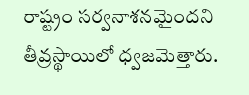రాష్ట్రం సర్వనాశనమైందని తీవ్రస్థాయిలో ధ్వజమెత్తారు.